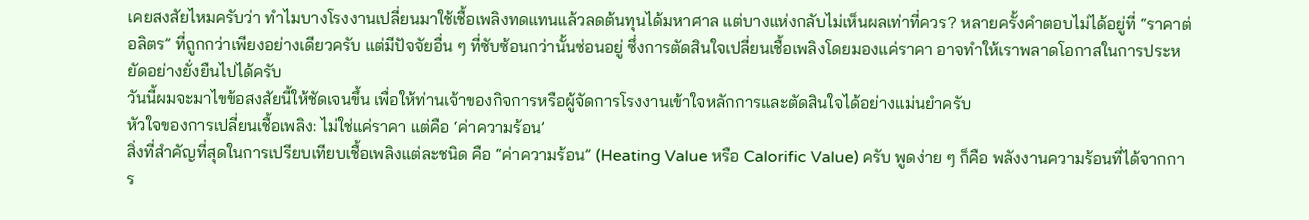เคยสงสัยไหมครับว่า ทำไมบางโรงงานเปลี่ยนมาใช้เชื้อเพลิงทดแทนแล้วลดต้นทุนได้มหาศาล แต่บางแห่งกลับไม่เห็นผลเท่าที่ควร? หลายครั้งคำตอบไม่ได้อยู่ที่ “ราคาต่อลิตร” ที่ถูกกว่าเพียงอย่างเดียวครับ แต่มีปัจจัยอื่น ๆ ที่ซับซ้อนกว่านั้นซ่อนอยู่ ซึ่งการตัดสินใจเปลี่ยนเชื้อเพลิงโดยมองแค่ราคา อาจทำให้เราพลาดโอกาสในการประหยัดอย่างยั่งยืนไปได้ครับ
วันนี้ผมจะมาไขข้อสงสัยนี้ให้ชัดเจนขึ้น เพื่อให้ท่านเจ้าของกิจการหรือผู้จัดการโรงงานเข้าใจหลักการและตัดสินใจได้อย่างแม่นยำครับ
หัวใจของการเปลี่ยนเชื้อเพลิง: ไม่ใช่แค่ราคา แต่คือ ‘ค่าความร้อน’
สิ่งที่สำคัญที่สุดในการเปรียบเทียบเชื้อเพลิงแต่ละชนิด คือ “ค่าความร้อน” (Heating Value หรือ Calorific Value) ครับ พูดง่าย ๆ ก็คือ พลังงานความร้อนที่ได้จากการ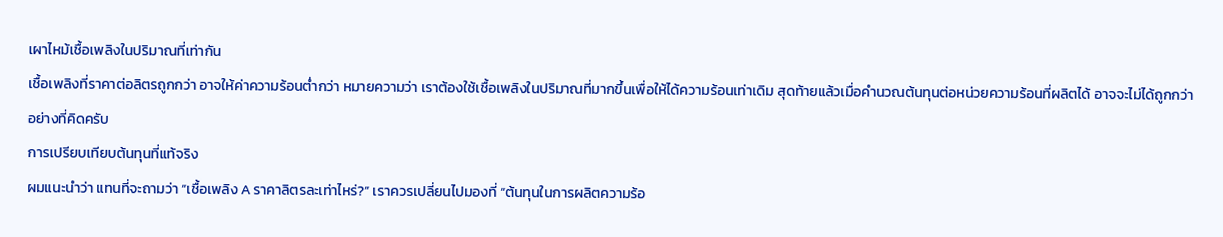เผาไหม้เชื้อเพลิงในปริมาณที่เท่ากัน
เชื้อเพลิงที่ราคาต่อลิตรถูกกว่า อาจให้ค่าความร้อนต่ำกว่า หมายความว่า เราต้องใช้เชื้อเพลิงในปริมาณที่มากขึ้นเพื่อให้ได้ความร้อนเท่าเดิม สุดท้ายแล้วเมื่อคำนวณต้นทุนต่อหน่วยความร้อนที่ผลิตได้ อาจจะไม่ได้ถูกกว่าอย่างที่คิดครับ
การเปรียบเทียบต้นทุนที่แท้จริง
ผมแนะนำว่า แทนที่จะถามว่า “เชื้อเพลิง A ราคาลิตรละเท่าไหร่?” เราควรเปลี่ยนไปมองที่ “ต้นทุนในการผลิตความร้อ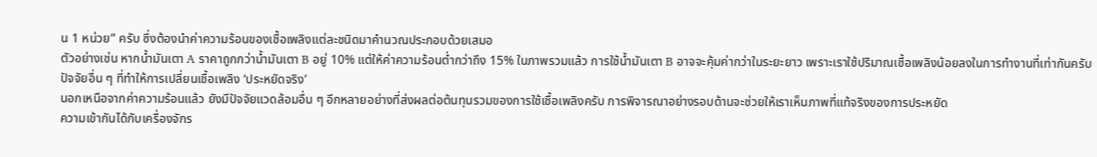น 1 หน่วย” ครับ ซึ่งต้องนำค่าความร้อนของเชื้อเพลิงแต่ละชนิดมาคำนวณประกอบด้วยเสมอ
ตัวอย่างเช่น หากน้ำมันเตา A ราคาถูกกว่าน้ำมันเตา B อยู่ 10% แต่ให้ค่าความร้อนต่ำกว่าถึง 15% ในภาพรวมแล้ว การใช้น้ำมันเตา B อาจจะคุ้มค่ากว่าในระยะยาว เพราะเราใช้ปริมาณเชื้อเพลิงน้อยลงในการทำงานที่เท่ากันครับ
ปัจจัยอื่น ๆ ที่ทำให้การเปลี่ยนเชื้อเพลิง ‘ประหยัดจริง’
นอกเหนือจากค่าความร้อนแล้ว ยังมีปัจจัยแวดล้อมอื่น ๆ อีกหลายอย่างที่ส่งผลต่อต้นทุนรวมของการใช้เชื้อเพลิงครับ การพิจารณาอย่างรอบด้านจะช่วยให้เราเห็นภาพที่แท้จริงของการประหยัด
ความเข้ากันได้กับเครื่องจักร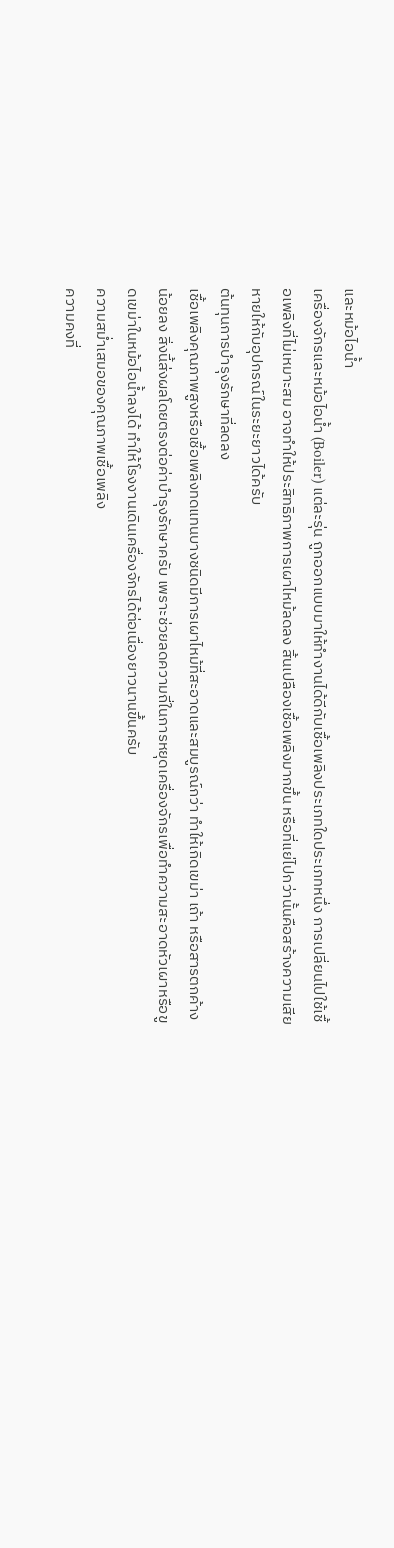และหม้อไอน้ำ
เครื่องจักรและหม้อไอน้ำ (Boiler) แต่ละรุ่น ถูกออกแบบมาให้ทำงานได้ดีกับเชื้อเพลิงประเภทใดประเภทหนึ่ง การเปลี่ยนไปใช้เชื้อเพลิงที่ไม่เหมาะสม อาจทำให้ประสิทธิภาพการเผาไหม้ลดลง สิ้นเปลืองเชื้อเพลิงมากขึ้น หรือที่แย่ไปกว่านั้นคือสร้างความเสียหายให้กับอุปกรณ์ในระยะยาวได้ครับ
ต้นทุนการบำรุงรักษาที่ลดลง
เชื้อเพลิงคุณภาพสูงหรือเชื้อเพลิงทดแทนบางชนิดมีการเผาไหม้ที่สะอาดและสมบูรณ์กว่า ทำให้เกิดเขม่า เถ้า หรือสารตกค้างน้อยลง สิ่งนี้ส่งผลโดยตรงต่อค่าบำรุงรักษาครับ เพราะช่วยลดความถี่ในการหยุดเครื่องจักรเพื่อทำความสะอาดหัวเผาหรือขูดเขม่าในหม้อไอน้ำลงได้ ทำให้โรงงานเดินเครื่องจักรได้ต่อเนื่องยาวนานขึ้นครับ
ความสม่ำเสมอของคุณภาพเชื้อเพลิง
ความคงที่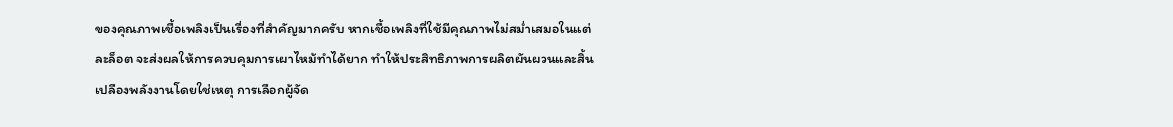ของคุณภาพเชื้อเพลิงเป็นเรื่องที่สำคัญมากครับ หากเชื้อเพลิงที่ใช้มีคุณภาพไม่สม่ำเสมอในแต่ละล็อต จะส่งผลให้การควบคุมการเผาไหม้ทำได้ยาก ทำให้ประสิทธิภาพการผลิตผันผวนและสิ้นเปลืองพลังงานโดยใช่เหตุ การเลือกผู้จัด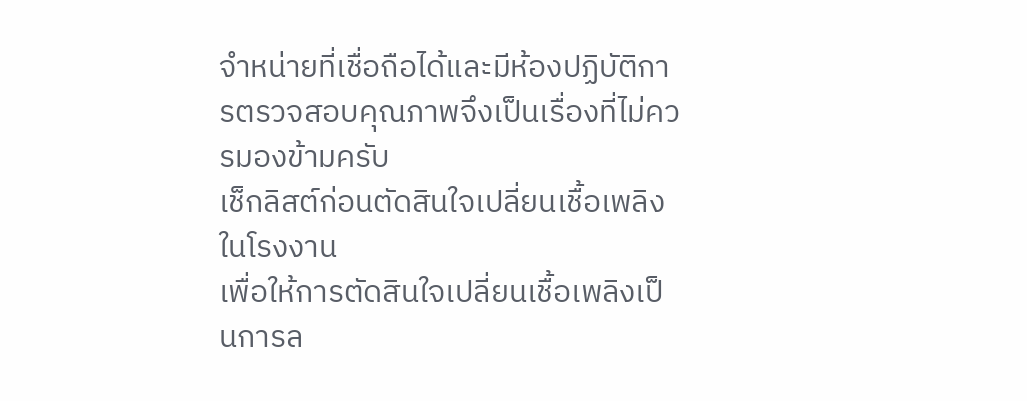จำหน่ายที่เชื่อถือได้และมีห้องปฏิบัติการตรวจสอบคุณภาพจึงเป็นเรื่องที่ไม่ควรมองข้ามครับ
เช็กลิสต์ก่อนตัดสินใจเปลี่ยนเชื้อเพลิงในโรงงาน
เพื่อให้การตัดสินใจเปลี่ยนเชื้อเพลิงเป็นการล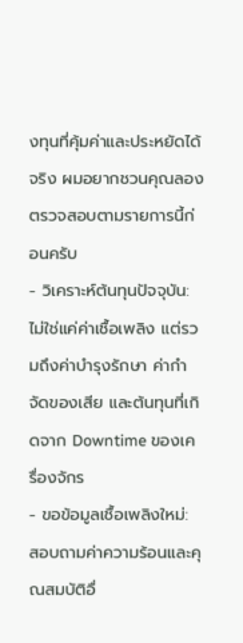งทุนที่คุ้มค่าและประหยัดได้จริง ผมอยากชวนคุณลองตรวจสอบตามรายการนี้ก่อนครับ
- วิเคราะห์ต้นทุนปัจจุบัน: ไม่ใช่แค่ค่าเชื้อเพลิง แต่รวมถึงค่าบำรุงรักษา ค่ากำจัดของเสีย และต้นทุนที่เกิดจาก Downtime ของเครื่องจักร
- ขอข้อมูลเชื้อเพลิงใหม่: สอบถามค่าความร้อนและคุณสมบัติอื่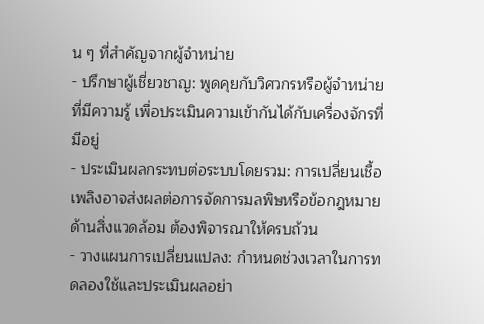น ๆ ที่สำคัญจากผู้จำหน่าย
- ปรึกษาผู้เชี่ยวชาญ: พูดคุยกับวิศวกรหรือผู้จำหน่ายที่มีความรู้ เพื่อประเมินความเข้ากันได้กับเครื่องจักรที่มีอยู่
- ประเมินผลกระทบต่อระบบโดยรวม: การเปลี่ยนเชื้อเพลิงอาจส่งผลต่อการจัดการมลพิษหรือข้อกฎหมายด้านสิ่งแวดล้อม ต้องพิจารณาให้ครบถ้วน
- วางแผนการเปลี่ยนแปลง: กำหนดช่วงเวลาในการทดลองใช้และประเมินผลอย่า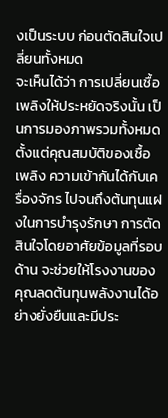งเป็นระบบ ก่อนตัดสินใจเปลี่ยนทั้งหมด
จะเห็นได้ว่า การเปลี่ยนเชื้อเพลิงให้ประหยัดจริงนั้น เป็นการมองภาพรวมทั้งหมด ตั้งแต่คุณสมบัติของเชื้อเพลิง ความเข้ากันได้กับเครื่องจักร ไปจนถึงต้นทุนแฝงในการบำรุงรักษา การตัดสินใจโดยอาศัยข้อมูลที่รอบด้าน จะช่วยให้โรงงานของคุณลดต้นทุนพลังงานได้อย่างยั่งยืนและมีประ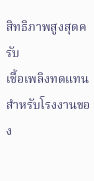สิทธิภาพสูงสุดครับ
เชื้อเพลิงทดแทนสำหรับโรงงานของ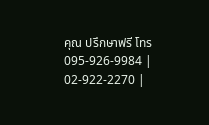คุณ ปรึกษาฟรี โทร 095-926-9984 | 02-922-2270 |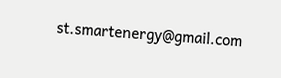st.smartenergy@gmail.com